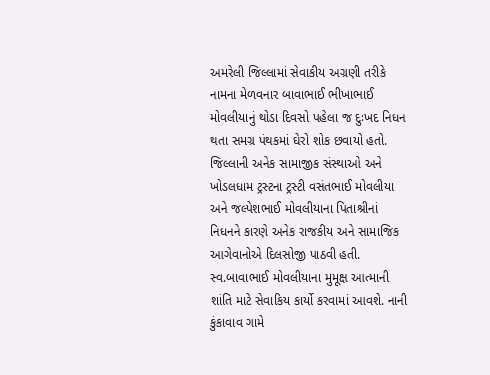અમરેલી જિલ્લામાં સેવાકીય અગ્રણી તરીકે નામના મેળવનાર બાવાભાઈ ભીખાભાઈ મોવલીયાનું થોડા દિવસો પહેલા જ દુઃખદ નિધન થતા સમગ્ર પંથકમાં ઘેરો શોક છવાયો હતો. જિલ્લાની અનેક સામાજીક સંસ્થાઓ અને ખોડલધામ ટ્રસ્ટના ટ્રસ્ટી વસંતભાઈ મોવલીયા અને જલ્પેશભાઈ મોવલીયાના પિતાશ્રીનાં નિધનને કારણે અનેક રાજકીય અને સામાજિક આગેવાનોએ દિલસોજી પાઠવી હતી. સ્વ.બાવાભાઈ મોવલીયાના મુમૂક્ષ આત્માની શાંતિ માટે સેવાકિય કાર્યો કરવામાં આવશે. નાની કુંકાવાવ ગામે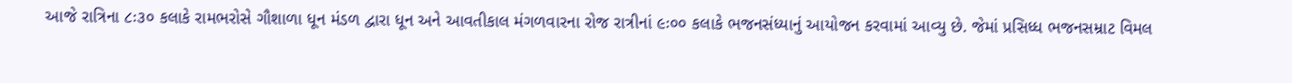આજે રાત્રિના ૮ઃ૩૦ કલાકે રામભરોસે ગૌશાળા ધૂન મંડળ દ્વારા ધૂન અને આવતીકાલ મંગળવારના રોજ રાત્રીનાં ૯ઃ૦૦ કલાકે ભજનસંધ્યાનું આયોજન કરવામાં આવ્યુ છે. જેમાં પ્રસિધ્ધ ભજનસમ્રાટ વિમલ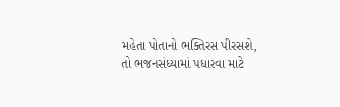મહેતા પોતાનો ભક્તિરસ પીરસશે, તો ભજનસંધ્યામાં પધારવા માટે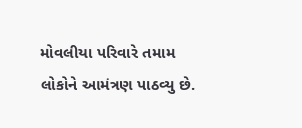મોવલીયા પરિવારે તમામ લોકોને આમંત્રણ પાઠવ્યુ છે.